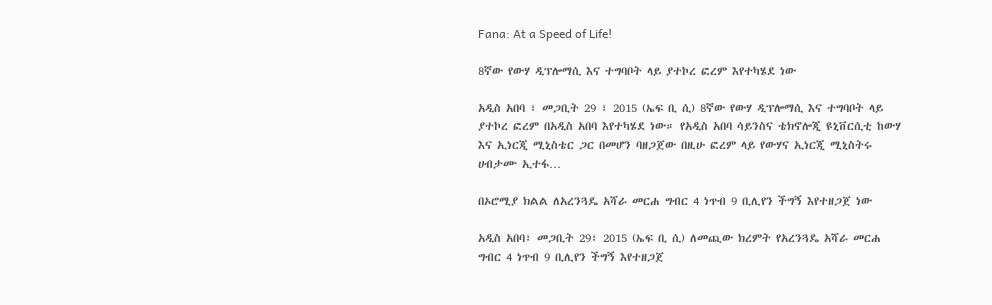Fana: At a Speed of Life!

8ኛው የውሃ ዲፕሎማሲ እና ተግባቦት ላይ ያተኮረ ፎረም እየተካሄደ ነው

አዲስ አበባ ፣ መጋቢት 29 ፣ 2015 (ኤፍ ቢ ሲ) 8ኛው የውሃ ዲፕሎማሲ እና ተግባቦት ላይ ያተኮረ ፎረም በአዲስ አበባ እየተካሄደ ነው። የአዲስ አበባ ሳይንስና ቴክኖሎጂ ዩኒቨርሲቲ ከውሃ እና ኢነርጂ ሚኒስቴር ጋር በመሆን ባዘጋጀው በዚሁ ፎረም ላይ የውሃና ኢነርጂ ሚኒስትሩ ሀብታሙ ኢተፋ…

በኦሮሚያ ክልል ለአረንጓዴ አሻራ መርሐ ግብር 4 ነጥብ 9 ቢሊየን ችግኝ እየተዘጋጀ ነው

አዲስ አበባ፣ መጋቢት 29፣ 2015 (ኤፍ ቢ ሲ) ለመጪው ክረምት የአረንጓዴ አሻራ መርሐ ግብር 4 ነጥብ 9 ቢሊየን ችግኝ እየተዘጋጀ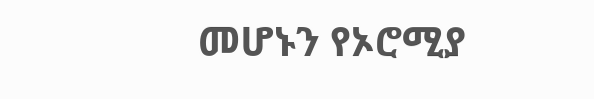መሆኑን የኦሮሚያ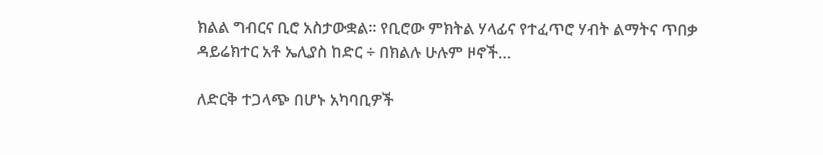ክልል ግብርና ቢሮ አስታውቋል። የቢሮው ምክትል ሃላፊና የተፈጥሮ ሃብት ልማትና ጥበቃ ዳይሬክተር አቶ ኤሊያስ ከድር ÷ በክልሉ ሁሉም ዞኖች…

ለድርቅ ተጋላጭ በሆኑ አካባቢዎች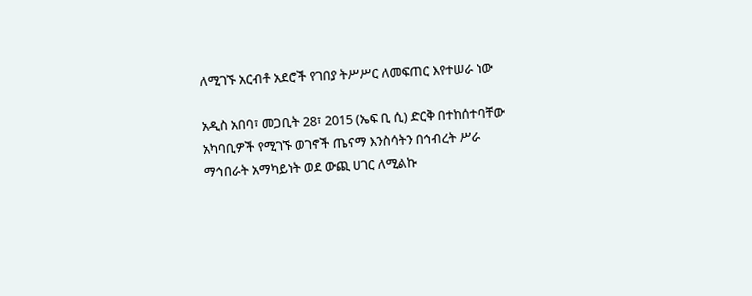ለሚገኙ አርብቶ አደሮች የገበያ ትሥሥር ለመፍጠር እየተሠራ ነው

አዲስ አበባ፣ መጋቢት 28፣ 2015 (ኤፍ ቢ ሲ) ድርቅ በተከሰተባቸው አካባቢዎች የሚገኙ ወገኖች ጤናማ እንስሳትን በኅብረት ሥራ ማኅበራት አማካይነት ወደ ውጪ ሀገር ለሚልኩ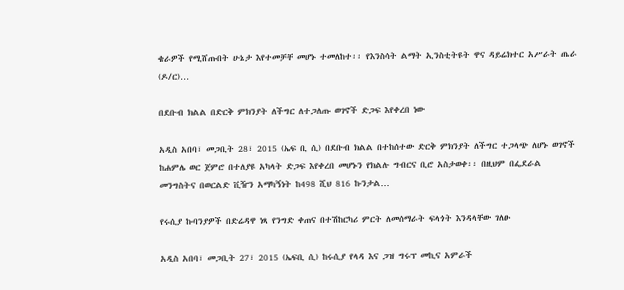ቄራዎች የሚሸጡበት ሁኔታ እየተመቻቸ መሆኑ ተመለከተ፡፡ የእንስሳት ልማት ኢንስቲትዩት ዋና ዳይሬክተር አሥራት ጤራ (ዶ/ር)…

በደቡብ ክልል በድርቅ ምክንያት ለችግር ለተጋለጡ ወገኖች ድጋፍ እየቀረበ ነው

አዲስ አበባ፣ መጋቢት 28፣ 2015 (ኤፍ ቢ ሲ) በደቡብ ክልል በተከሰተው ድርቅ ምክንያት ለችግር ተጋላጭ ለሆኑ ወገኖች ከሐምሌ ወር ጀምሮ በተለያዩ አካላት ድጋፍ እየቀረበ መሆኑን የክልሉ ግብርና ቢሮ አስታወቀ፡፡ በዚህም በፌደራል መንግስትና በወርልድ ቪዥን አማካኝነት ከ498 ሺህ 816 ኩንታል…

የሩሲያ ኩባንያዎች በድሬዳዋ ነጻ የንግድ ቀጠና በተሽከርካሪ ምርት ለመሰማራት ፍላጎት እንዳላቸው ገለፁ

አዲስ አበባ፣ መጋቢት 27፣ 2015 (ኤፍቢ ሲ) ከሩሲያ የላዳ እና ጋዝ ግሩፕ መኪና አምራች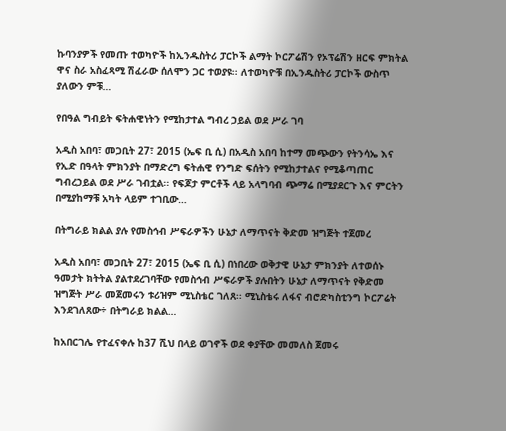ኩባንያዎች የመጡ ተወካዮች ከኢንዱስትሪ ፓርኮች ልማት ኮርፖሬሽን የኦፕሬሽን ዘርፍ ምክትል ዋና ስራ አስፈጻሚ ሽፈራው ሰለሞን ጋር ተወያዩ፡፡ ለተወካዮቹ በኢንዱስትሪ ፓርኮች ውስጥ ያለውን ምቹ…

የበዓል ግብይት ፍትሐዊነትን የሚከታተል ግብረ ኃይል ወደ ሥራ ገባ

አዲስ አበባ፣ መጋቢት 27፣ 2015 (ኤፍ ቢ ሲ) በአዲስ አበባ ከተማ መጭውን የትንሳኤ እና የኢድ በዓላት ምክንያት በማድረግ ፍትሐዊ የንግድ ፍሰትን የሚከታተልና የሚቆጣጠር ግብረኃይል ወደ ሥራ ገብቷል፡፡ የፍጆታ ምርቶች ላይ አላግባብ ጭማሬ በሚያደርጉ እና ምርትን በሚያከማቹ አካት ላይም ተገቢው…

በትግራይ ክልል ያሉ የመስኅብ ሥፍራዎችን ሁኔታ ለማጥናት ቅድመ ዝግጅት ተጀመረ

አዲስ አበባ፣ መጋቢት 27፣ 2015 (ኤፍ ቢ ሲ) በነበረው ወቅታዊ ሁኔታ ምክንያት ለተወሰኑ ዓመታት ክትትል ያልተደረገባቸው የመስኅብ ሥፍራዎች ያሉበትን ሁኔታ ለማጥናት የቅድመ ዝግጅት ሥራ መጀመሩን ቱሪዝም ሚኒስቴር ገለጸ፡፡ ሚኒስቴሩ ለፋና ብሮድካስቲንግ ኮርፖሬት እንደገለጸው÷ በትግራይ ክልል…

ከአበርገሌ የተፈናቀሉ ከ37 ሺህ በላይ ወገኖች ወደ ቀያቸው መመለስ ጀመሩ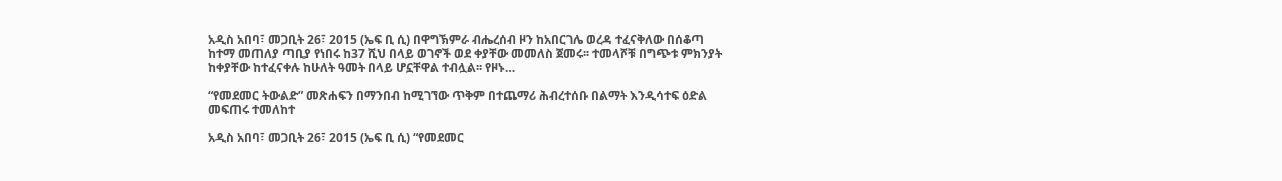አዲስ አበባ፣ መጋቢት 26፣ 2015 (ኤፍ ቢ ሲ) በዋግኽምራ ብሔረሰብ ዞን ከአበርገሌ ወረዳ ተፈናቅለው በሰቆጣ ከተማ መጠለያ ጣቢያ የነበሩ ከ37 ሺህ በላይ ወገኖች ወደ ቀያቸው መመለስ ጀመሩ፡፡ ተመላሾቹ በግጭቱ ምክንያት ከቀያቸው ከተፈናቀሉ ከሁለት ዓመት በላይ ሆኗቸዋል ተብሏል፡፡ የዞኑ…

“የመደመር ትውልድ” መጽሐፍን በማንበብ ከሚገኘው ጥቅም በተጨማሪ ሕብረተሰቡ በልማት እንዲሳተፍ ዕድል መፍጠሩ ተመለከተ

አዲስ አበባ፣ መጋቢት 26፣ 2015 (ኤፍ ቢ ሲ) “የመደመር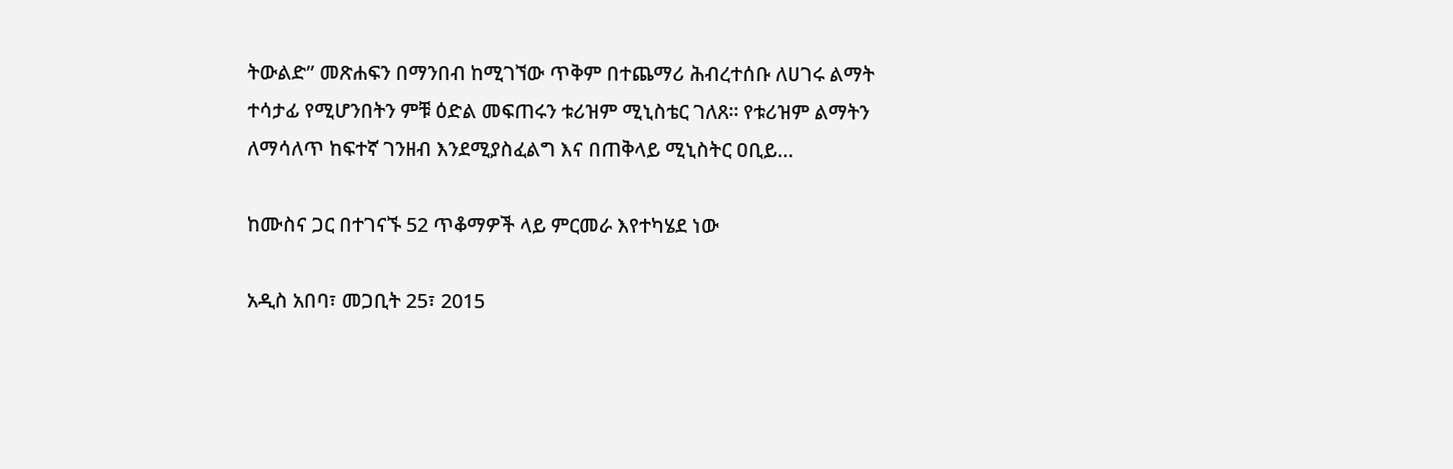ትውልድ” መጽሐፍን በማንበብ ከሚገኘው ጥቅም በተጨማሪ ሕብረተሰቡ ለሀገሩ ልማት ተሳታፊ የሚሆንበትን ምቹ ዕድል መፍጠሩን ቱሪዝም ሚኒስቴር ገለጸ፡፡ የቱሪዝም ልማትን ለማሳለጥ ከፍተኛ ገንዘብ እንደሚያስፈልግ እና በጠቅላይ ሚኒስትር ዐቢይ…

ከሙስና ጋር በተገናኙ 52 ጥቆማዎች ላይ ምርመራ እየተካሄደ ነው

አዲስ አበባ፣ መጋቢት 25፣ 2015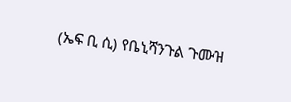(ኤፍ ቢ ሲ) የቤኒሻንጉል ጉሙዝ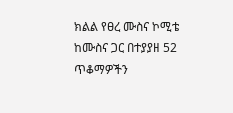ክልል የፀረ ሙስና ኮሚቴ ከሙስና ጋር በተያያዘ 52 ጥቆማዎችን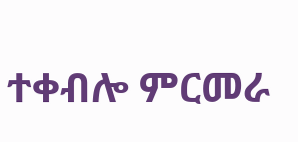ተቀብሎ ምርመራ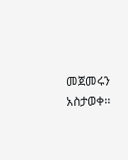መጀመሩን አስታወቀ፡፡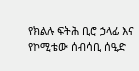የክልሉ ፍትሕ ቢሮ ኃላፊ እና የኮሚቴው ሰብሳቢ ሰዒድ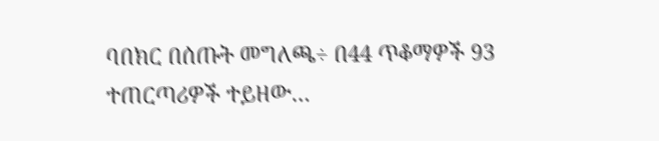ባበክር በሰጡት መግለጫ÷ በ44 ጥቆማዎች 93 ተጠርጣሪዎች ተይዘው…